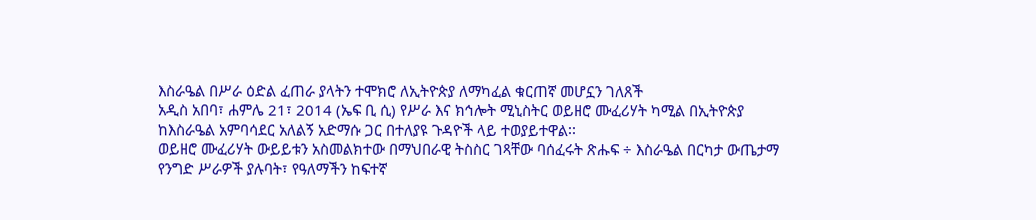እስራዔል በሥራ ዕድል ፈጠራ ያላትን ተሞክሮ ለኢትዮጵያ ለማካፈል ቁርጠኛ መሆኗን ገለጸች
አዲስ አበባ፣ ሐምሌ 21፣ 2014 (ኤፍ ቢ ሲ) የሥራ እና ክኅሎት ሚኒስትር ወይዘሮ ሙፈሪሃት ካሚል በኢትዮጵያ ከእስራዔል አምባሳደር አለልኝ አድማሱ ጋር በተለያዩ ጉዳዮች ላይ ተወያይተዋል፡፡
ወይዘሮ ሙፈሪሃት ውይይቱን አስመልክተው በማህበራዊ ትስስር ገጻቸው ባሰፈሩት ጽሑፍ ÷ እስራዔል በርካታ ውጤታማ የንግድ ሥራዎች ያሉባት፣ የዓለማችን ከፍተኛ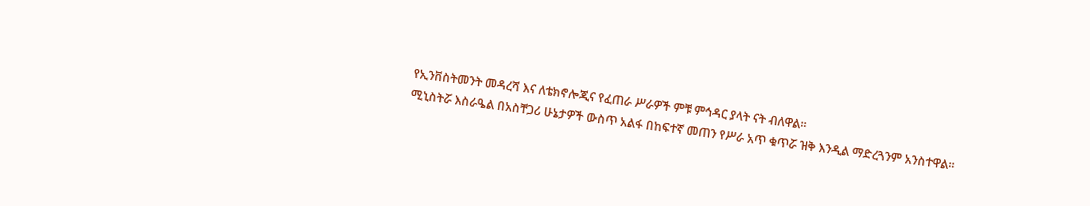የኢንቨስትመንት መዳረሻ እና ለቴክኖሎጂና የፈጠራ ሥራዎች ምቹ ምኅዳር ያላት ናት ብለዋል፡፡
ሚኒስትሯ እስራዔል በአስቸጋሪ ሁኔታዎች ውስጥ አልፋ በከፍተኛ መጠን የሥራ አጥ ቁጥሯ ዝቅ እንዲል ማድረጓንም አንስተዋል፡፡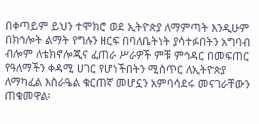በቀጣይም ይህን ተሞክሮ ወደ ኢትዮጵያ ለማምጣት እንዲሁም በክኅሎት ልማት የግሉን ዘርፍ በባለቤትነት ያሳተፉበትን አግባብ ብሎም ለቴክኖሎጂና ፈጠራ ሥራዎች ምቹ ምኅዳር በመፍጠር የዓለማችን ቀዳሚ ሀገር የሆነችበትን ሚስጥር ለኢትዮጵያ ለማካፈል እስራዔል ቁርጠኛ መሆኗን አምባሳደሩ መናገራቸውን ጠቁመዋል፡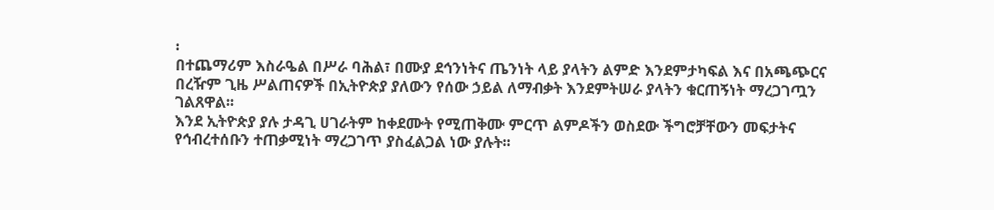፡
በተጨማሪም እስራዔል በሥራ ባሕል፣ በሙያ ደኅንነትና ጤንነት ላይ ያላትን ልምድ እንደምታካፍል እና በአጫጭርና በረዥም ጊዜ ሥልጠናዎች በኢትዮጵያ ያለውን የሰው ኃይል ለማብቃት እንደምትሠራ ያላትን ቁርጠኝነት ማረጋገጧን ገልጸዋል፡፡
እንደ ኢትዮጵያ ያሉ ታዳጊ ሀገራትም ከቀደሙት የሚጠቅሙ ምርጥ ልምዶችን ወስደው ችግሮቻቸውን መፍታትና የኅብረተሰቡን ተጠቃሚነት ማረጋገጥ ያስፈልጋል ነው ያሉት፡፡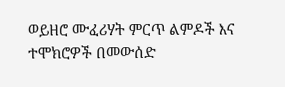ወይዘሮ ሙፈሪሃት ምርጥ ልምዶች እና ተሞክሮዎች በመውሰድ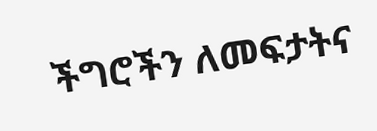ችግሮችን ለመፍታትና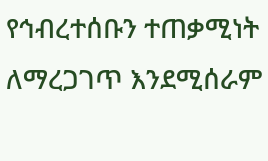የኅብረተሰቡን ተጠቃሚነት ለማረጋገጥ እንደሚሰራም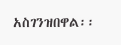አስገንዝበዋል፡፡